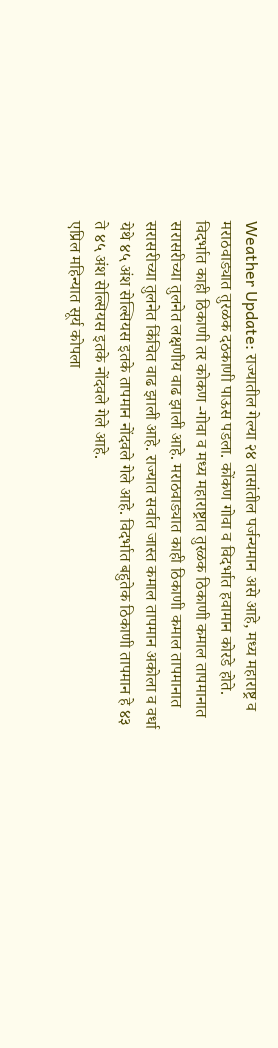Weather Update: राज्यातील गेल्या २४ तासांतील पर्जन्यमान असे आहे, मध्य महाराष्ट्र व मराठवाड्यात तुरळक दठकाणी पाऊस पडला. कोंकण गोवा व विदर्भात हवामान कोरडे होते. विदर्भात काही ठिकाणी तर कोकण -गोवा व मध्य महाराष्ट्रात तुरळक ठिकाणी कमाल तापमानात सरासरीच्या तुलनेत लक्षणीय वाढ झाली आहे. मराठवाड्यात काही ठिकाणी कमाल तापमानात सरासरीच्या तुलनेत किंचित वाढ झाली आहे. राज्यात सर्वात जास्त कमाल तापमान अकोला व वर्धा येथे ४५ अंश सेल्सियस इतके तापमान नोंदवले गेले आहे. विदर्भात बहुतेक ठिकाणी तापमान हे ४३ ते ४५ अंश सेल्सियस इतके नोंदवले गेले आहे.
एप्रिल महिन्यात सूर्य कोपला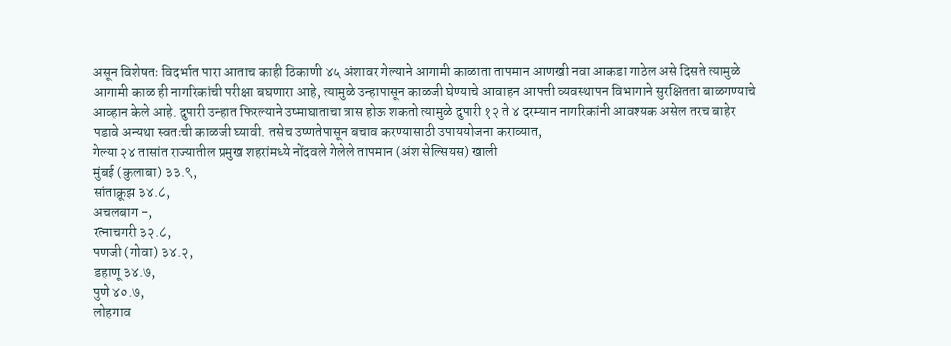असून विशेषतः विदर्भात पारा आताच काही ठिकाणी ४५ अंशावर गेल्याने आगामी काळाता तापमान आणखी नवा आकडा गाठेल असे दिसते त्यामुळे आगामी काळ ही नागरिकांची परीक्षा बघणारा आहे, त्यामुळे उन्हापासून काळजी घेण्याचे आवाहन आपत्ती व्यवस्थापन विभागाने सुरक्षितता बाळगण्याचे आव्हान केले आहे. दुपारी उन्हात फिरल्याने उष्माघाताचा त्रास होऊ शकतो त्यामुळे दुपारी १२ ते ४ दरम्यान नागरिकांनी आवश्यक असेल तरच बाहेर पडावे अन्यथा स्वतःची काळजी घ्यावी. तसेच उष्णतेपासून बचाव करण्यासाठी उपाययोजना कराव्यात,
गेल्या २४ तासांत राज्यातील प्रमुख शहरांमध्ये नोंदवले गेलेले तापमान (अंश सेल्सियस) खाली
मुंबई (कुलाबा) ३३.९,
सांताक्रूझ ३४.८,
अचलबाग -,
रत्नाचगरी ३२.८,
पणजी (गोवा) ३४.२,
डहाणू ३४.७,
पुणे ४०.७,
लोहगाव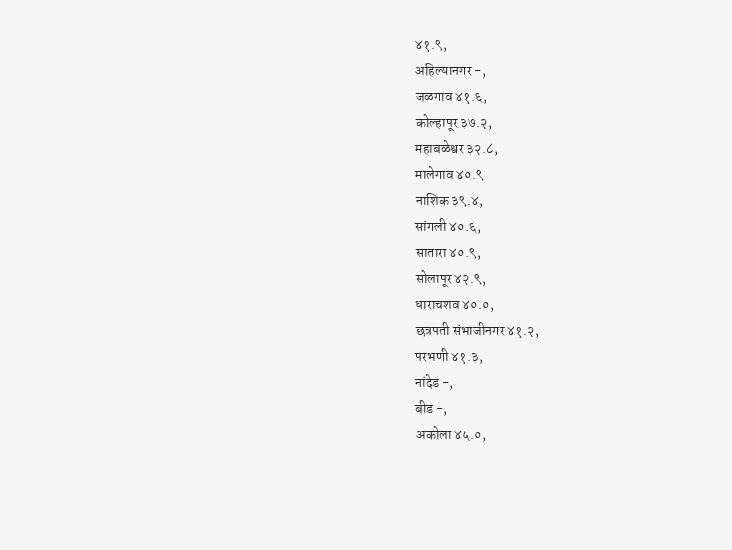४१.९,
अहिल्यानगर -,
जळगाव ४१.६,
कोल्हापूर ३७.२,
महाबळेश्वर ३२.८,
मालेगाव ४०.९
नाशिक ३९.४,
सांगली ४०.६,
सातारा ४०.९,
सोलापूर ४२.९,
धाराचशव ४०.०,
छत्रपती संभाजीनगर ४१.२,
परभणी ४१.३,
नांदेड -,
बीड -,
अकोला ४५.०,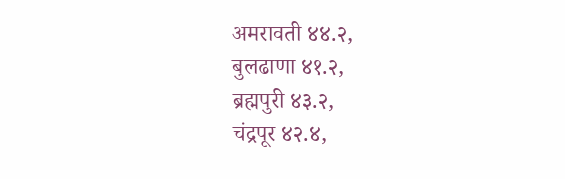अमरावती ४४.२,
बुलढाणा ४१.२,
ब्रह्मपुरी ४३.२,
चंद्रपूर ४२.४,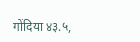गोंदिया ४३.५,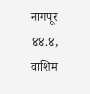नागपूर ४४.४,
वाशिम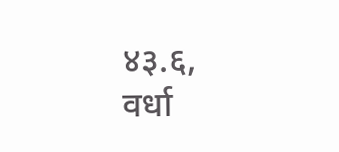४३.६,
वर्धा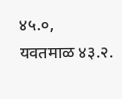४५.०,
यवतमाळ ४३.२.